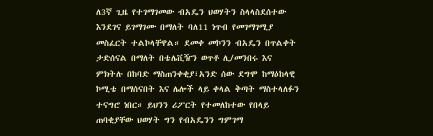ለ3ኛ ጊዜ የተገማገመው ብአዴን ህወሃትን ስላላስደሰተው እንደገና ይገማገሙ በማለት ባለ11 ነጥብ የመገማገሚያ መስፈርት ተልኮላቸዋል። ደመቀ መኮንን ብአዴን በጥልቀት ታድሰናል በማለት በቴሌቪዥን ወጥቶ ሊ/መንበሩ እና ምክትሉ በከባድ ማስጠንቀቂያ፣አንድ ሰው ደግሞ ከማዕከላዊ ኮሚቴ በማሰናበት እና ሌሎች ላይ ቀላል ቅጣት ማስተላለፉን ተናግሮ ነበር። ይህንን ሪፖርት የተመለከተው የበላይ ጠባቂያቸው ህወሃት ግን የብአዴንን ግምገማ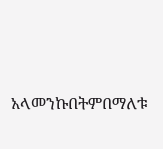አላመንኩበትምበማለቱ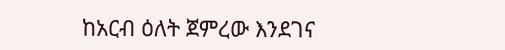ከአርብ ዕለት ጀምረው እንደገና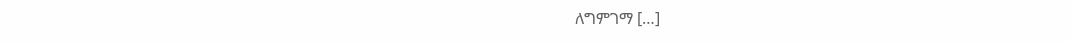ለግምገማ […]